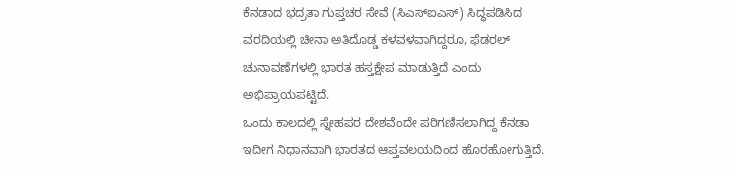ಕೆನಡಾದ ಭದ್ರತಾ ಗುಪ್ತಚರ ಸೇವೆ (ಸಿಎಸ್ಐಎಸ್) ಸಿದ್ಧಪಡಿಸಿದ ವರದಿಯಲ್ಲಿ ಚೀನಾ ಅತಿದೊಡ್ಡ ಕಳವಳವಾಗಿದ್ದರೂ, ಫೆಡರಲ್ ಚುನಾವಣೆಗಳಲ್ಲಿ ಭಾರತ ಹಸ್ತಕ್ಷೇಪ ಮಾಡುತ್ತಿದೆ ಎಂದು ಅಭಿಪ್ರಾಯಪಟ್ಟಿದೆ.
ಒಂದು ಕಾಲದಲ್ಲಿ ಸ್ನೇಹಪರ ದೇಶವೆಂದೇ ಪರಿಗಣಿಸಲಾಗಿದ್ದ ಕೆನಡಾ ಇದೀಗ ನಿಧಾನವಾಗಿ ಭಾರತದ ಆಪ್ತವಲಯದಿಂದ ಹೊರಹೋಗುತ್ತಿದೆ.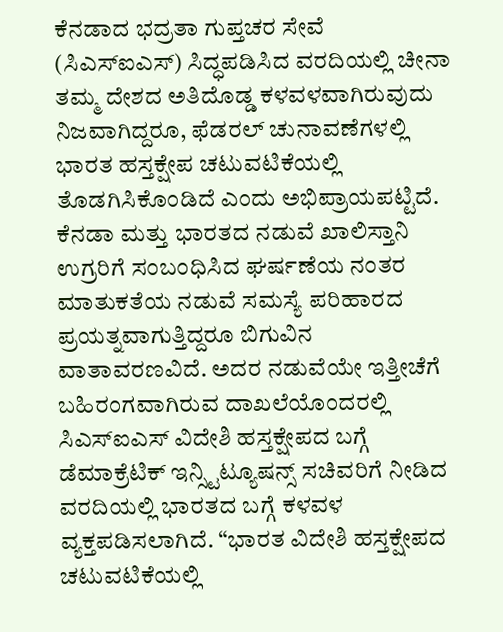ಕೆನಡಾದ ಭದ್ರತಾ ಗುಪ್ತಚರ ಸೇವೆ (ಸಿಎಸ್ಐಎಸ್) ಸಿದ್ಧಪಡಿಸಿದ ವರದಿಯಲ್ಲಿ ಚೀನಾ ತಮ್ಮ ದೇಶದ ಅತಿದೊಡ್ಡ ಕಳವಳವಾಗಿರುವುದು ನಿಜವಾಗಿದ್ದರೂ, ಫೆಡರಲ್ ಚುನಾವಣೆಗಳಲ್ಲಿ ಭಾರತ ಹಸ್ತಕ್ಷೇಪ ಚಟುವಟಿಕೆಯಲ್ಲಿ ತೊಡಗಿಸಿಕೊಂಡಿದೆ ಎಂದು ಅಭಿಪ್ರಾಯಪಟ್ಟಿದೆ.
ಕೆನಡಾ ಮತ್ತು ಭಾರತದ ನಡುವೆ ಖಾಲಿಸ್ತಾನಿ ಉಗ್ರರಿಗೆ ಸಂಬಂಧಿಸಿದ ಘರ್ಷಣೆಯ ನಂತರ ಮಾತುಕತೆಯ ನಡುವೆ ಸಮಸ್ಯೆ ಪರಿಹಾರದ ಪ್ರಯತ್ನವಾಗುತ್ತಿದ್ದರೂ ಬಿಗುವಿನ ವಾತಾವರಣವಿದೆ. ಅದರ ನಡುವೆಯೇ ಇತ್ತೀಚೆಗೆ ಬಹಿರಂಗವಾಗಿರುವ ದಾಖಲೆಯೊಂದರಲ್ಲಿ ಸಿಎಸ್ಐಎಸ್ ವಿದೇಶಿ ಹಸ್ತಕ್ಷೇಪದ ಬಗ್ಗೆ ಡೆಮಾಕ್ರೆಟಿಕ್ ಇನ್ಸ್ಟಿಟ್ಯೂಷನ್ಸ್ ಸಚಿವರಿಗೆ ನೀಡಿದ ವರದಿಯಲ್ಲಿ ಭಾರತದ ಬಗ್ಗೆ ಕಳವಳ ವ್ಯಕ್ತಪಡಿಸಲಾಗಿದೆ. “ಭಾರತ ವಿದೇಶಿ ಹಸ್ತಕ್ಷೇಪದ ಚಟುವಟಿಕೆಯಲ್ಲಿ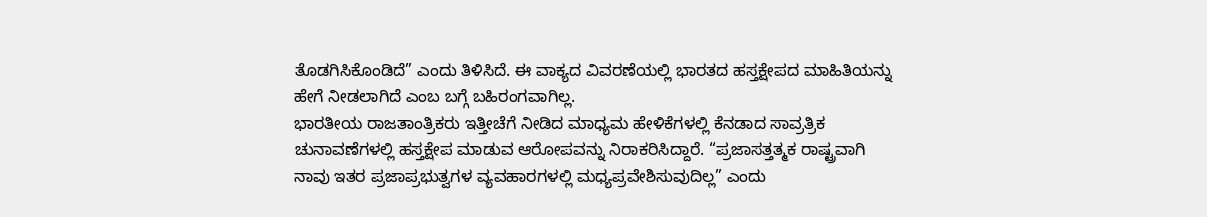ತೊಡಗಿಸಿಕೊಂಡಿದೆ” ಎಂದು ತಿಳಿಸಿದೆ. ಈ ವಾಕ್ಯದ ವಿವರಣೆಯಲ್ಲಿ ಭಾರತದ ಹಸ್ತಕ್ಷೇಪದ ಮಾಹಿತಿಯನ್ನು ಹೇಗೆ ನೀಡಲಾಗಿದೆ ಎಂಬ ಬಗ್ಗೆ ಬಹಿರಂಗವಾಗಿಲ್ಲ.
ಭಾರತೀಯ ರಾಜತಾಂತ್ರಿಕರು ಇತ್ತೀಚೆಗೆ ನೀಡಿದ ಮಾಧ್ಯಮ ಹೇಳಿಕೆಗಳಲ್ಲಿ ಕೆನಡಾದ ಸಾವ್ರತ್ರಿಕ ಚುನಾವಣೆಗಳಲ್ಲಿ ಹಸ್ತಕ್ಷೇಪ ಮಾಡುವ ಆರೋಪವನ್ನು ನಿರಾಕರಿಸಿದ್ದಾರೆ. “ಪ್ರಜಾಸತ್ತತ್ಮಕ ರಾಷ್ಟ್ರವಾಗಿ ನಾವು ಇತರ ಪ್ರಜಾಪ್ರಭುತ್ವಗಳ ವ್ಯವಹಾರಗಳಲ್ಲಿ ಮಧ್ಯಪ್ರವೇಶಿಸುವುದಿಲ್ಲ” ಎಂದು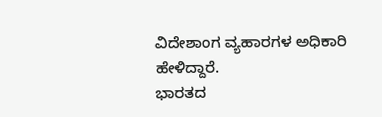ವಿದೇಶಾಂಗ ವ್ಯಹಾರಗಳ ಅಧಿಕಾರಿ ಹೇಳಿದ್ದಾರೆ.
ಭಾರತದ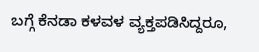ಬಗ್ಗೆ ಕೆನಡಾ ಕಳವಳ ವ್ಯಕ್ತಪಡಿಸಿದ್ದರೂ,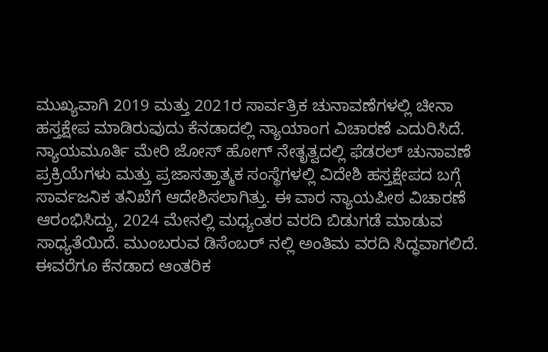ಮುಖ್ಯವಾಗಿ 2019 ಮತ್ತು 2021ರ ಸಾರ್ವತ್ರಿಕ ಚುನಾವಣೆಗಳಲ್ಲಿ ಚೀನಾ ಹಸ್ತಕ್ಷೇಪ ಮಾಡಿರುವುದು ಕೆನಡಾದಲ್ಲಿ ನ್ಯಾಯಾಂಗ ವಿಚಾರಣೆ ಎದುರಿಸಿದೆ. ನ್ಯಾಯಮೂರ್ತಿ ಮೇರಿ ಜೋಸ್ ಹೋಗ್ ನೇತೃತ್ವದಲ್ಲಿ ಫೆಡರಲ್ ಚುನಾವಣೆ ಪ್ರಕ್ರಿಯೆಗಳು ಮತ್ತು ಪ್ರಜಾಸತ್ತಾತ್ಮಕ ಸಂಸ್ಥೆಗಳಲ್ಲಿ ವಿದೇಶಿ ಹಸ್ತಕ್ಷೇಪದ ಬಗ್ಗೆ ಸಾರ್ವಜನಿಕ ತನಿಖೆಗೆ ಆದೇಶಿಸಲಾಗಿತ್ತು. ಈ ವಾರ ನ್ಯಾಯಪೀಠ ವಿಚಾರಣೆ ಆರಂಭಿಸಿದ್ದು, 2024 ಮೇನಲ್ಲಿ ಮಧ್ಯಂತರ ವರದಿ ಬಿಡುಗಡೆ ಮಾಡುವ ಸಾಧ್ಯತೆಯಿದೆ. ಮುಂಬರುವ ಡಿಸೆಂಬರ್ ನಲ್ಲಿ ಅಂತಿಮ ವರದಿ ಸಿದ್ಧವಾಗಲಿದೆ.
ಈವರೆಗೂ ಕೆನಡಾದ ಆಂತರಿಕ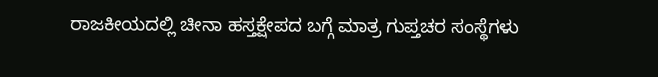ರಾಜಕೀಯದಲ್ಲಿ ಚೀನಾ ಹಸ್ತಕ್ಷೇಪದ ಬಗ್ಗೆ ಮಾತ್ರ ಗುಪ್ತಚರ ಸಂಸ್ಥೆಗಳು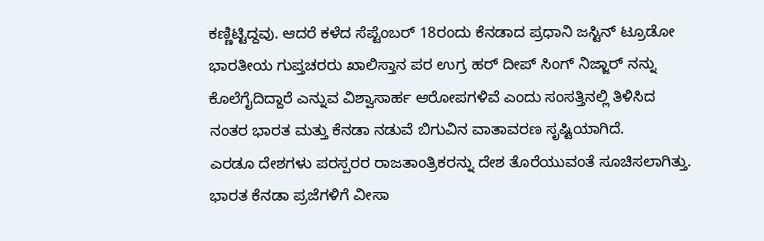ಕಣ್ಣಿಟ್ಟಿದ್ದವು. ಆದರೆ ಕಳೆದ ಸೆಪ್ಟೆಂಬರ್ 18ರಂದು ಕೆನಡಾದ ಪ್ರಧಾನಿ ಜಸ್ಟಿನ್ ಟ್ರೂಡೋ ಭಾರತೀಯ ಗುಪ್ತಚರರು ಖಾಲಿಸ್ತಾನ ಪರ ಉಗ್ರ ಹರ್ ದೀಪ್ ಸಿಂಗ್ ನಿಜ್ಜಾರ್ ನನ್ನು ಕೊಲೆಗೈದಿದ್ದಾರೆ ಎನ್ನುವ ವಿಶ್ವಾಸಾರ್ಹ ಆರೋಪಗಳಿವೆ ಎಂದು ಸಂಸತ್ತಿನಲ್ಲಿ ತಿಳಿಸಿದ ನಂತರ ಭಾರತ ಮತ್ತು ಕೆನಡಾ ನಡುವೆ ಬಿಗುವಿನ ವಾತಾವರಣ ಸೃಷ್ಟಿಯಾಗಿದೆ.
ಎರಡೂ ದೇಶಗಳು ಪರಸ್ಪರರ ರಾಜತಾಂತ್ರಿಕರನ್ನು ದೇಶ ತೊರೆಯುವಂತೆ ಸೂಚಿಸಲಾಗಿತ್ತು. ಭಾರತ ಕೆನಡಾ ಪ್ರಜೆಗಳಿಗೆ ವೀಸಾ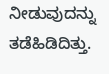ನೀಡುವುದನ್ನು ತಡೆಹಿಡಿದಿತ್ತು.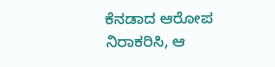ಕೆನಡಾದ ಆರೋಪ ನಿರಾಕರಿಸಿ, ಆ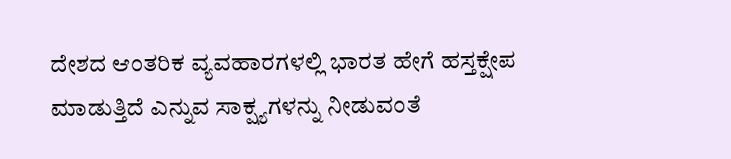ದೇಶದ ಆಂತರಿಕ ವ್ಯವಹಾರಗಳಲ್ಲಿ ಭಾರತ ಹೇಗೆ ಹಸ್ತಕ್ಷೇಪ ಮಾಡುತ್ತಿದೆ ಎನ್ನುವ ಸಾಕ್ಷ್ಯಗಳನ್ನು ನೀಡುವಂತೆ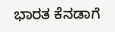ಭಾರತ ಕೆನಡಾಗೆ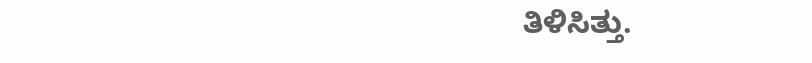ತಿಳಿಸಿತ್ತು.